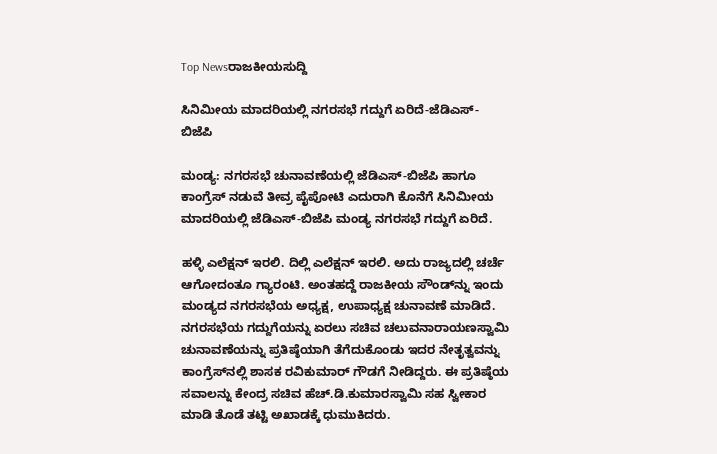Top Newsರಾಜಕೀಯಸುದ್ದಿ

ಸಿನಿಮೀಯ ಮಾದರಿಯಲ್ಲಿ ನಗರಸಭೆ ಗದ್ದುಗೆ ಏರಿದೆ-ಜೆಡಿಎಸ್-ಬಿಜೆಪಿ

ಮಂಡ್ಯ: ನಗರಸಭೆ ಚುನಾವಣೆಯಲ್ಲಿ ಜೆಡಿಎಸ್-ಬಿಜೆಪಿ ಹಾಗೂ ಕಾಂಗ್ರೆಸ್ ನಡುವೆ ತೀವ್ರ ಪೈಪೋಟಿ ಎದುರಾಗಿ ಕೊನೆಗೆ ಸಿನಿಮೀಯ ಮಾದರಿಯಲ್ಲಿ ಜೆಡಿಎಸ್-ಬಿಜೆಪಿ ಮಂಡ್ಯ ನಗರಸಭೆ ಗದ್ದುಗೆ ಏರಿದೆ.

ಹಳ್ಳಿ ಎಲೆಕ್ಷನ್ ಇರಲಿ. ದಿಲ್ಲಿ ಎಲೆಕ್ಷನ್ ಇರಲಿ. ಅದು ರಾಜ್ಯದಲ್ಲಿ ಚರ್ಚೆ ಆಗೋದಂತೂ ಗ್ಯಾರಂಟಿ. ಅಂತಹದ್ದೆ ರಾಜಕೀಯ ಸೌಂಡ್‌ನ್ನು ಇಂದು ಮಂಡ್ಯದ ನಗರಸಭೆಯ ಅಧ್ಯಕ್ಷ, ಉಪಾಧ್ಯಕ್ಷ ಚುನಾವಣೆ ಮಾಡಿದೆ. ನಗರಸಭೆಯ ಗದ್ದುಗೆಯನ್ನು ಏರಲು ಸಚಿವ ಚಲುವನಾರಾಯಣಸ್ವಾಮಿ ಚುನಾವಣೆಯನ್ನು ಪ್ರತಿಷ್ಠೆಯಾಗಿ ತೆಗೆದುಕೊಂಡು ಇದರ ನೇತೃತ್ವವನ್ನು ಕಾಂಗ್ರೆಸ್‌ನಲ್ಲಿ ಶಾಸಕ ರವಿಕುಮಾರ್ ಗೌಡಗೆ ನೀಡಿದ್ದರು. ಈ ಪ್ರತಿಷ್ಠೆಯ ಸವಾಲನ್ನು ಕೇಂದ್ರ ಸಚಿವ ಹೆಚ್.ಡಿ.ಕುಮಾರಸ್ವಾಮಿ ಸಹ ಸ್ವೀಕಾರ ಮಾಡಿ ತೊಡೆ ತಟ್ಟಿ ಅಖಾಡಕ್ಕೆ ಧುಮುಕಿದರು.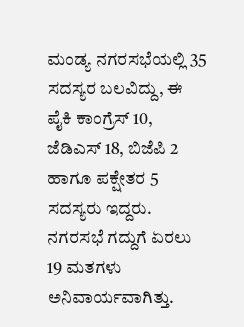ಮಂಡ್ಯ ನಗರಸಭೆಯಲ್ಲಿ 35 ಸದಸ್ಯರ ಬಲವಿದ್ದು, ಈ ಪೈಕಿ ಕಾಂಗ್ರೆಸ್ 10, ಜೆಡಿಎಸ್ 18, ಬಿಜೆಪಿ 2 ಹಾಗೂ ಪಕ್ಷೇತರ 5 ಸದಸ್ಯರು ಇದ್ದರು. ನಗರಸಭೆ ಗದ್ದುಗೆ ಏರಲು 19 ಮತಗಳು ಅನಿವಾರ್ಯವಾಗಿತ್ತು.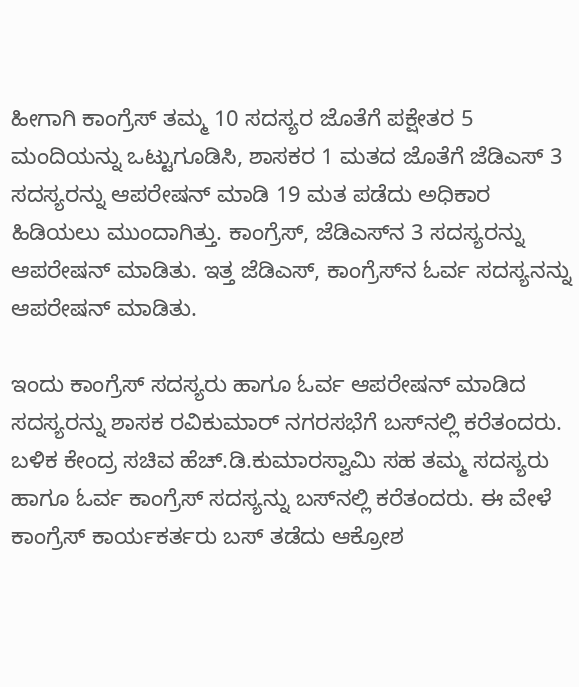ಹೀಗಾಗಿ ಕಾಂಗ್ರೆಸ್ ತಮ್ಮ 10 ಸದಸ್ಯರ ಜೊತೆಗೆ ಪಕ್ಷೇತರ 5 ಮಂದಿಯನ್ನು ಒಟ್ಟುಗೂಡಿಸಿ, ಶಾಸಕರ 1 ಮತದ ಜೊತೆಗೆ ಜೆಡಿಎಸ್ 3 ಸದಸ್ಯರನ್ನು ಆಪರೇಷನ್ ಮಾಡಿ 19 ಮತ ಪಡೆದು ಅಧಿಕಾರ ಹಿಡಿಯಲು ಮುಂದಾಗಿತ್ತು. ಕಾಂಗ್ರೆಸ್, ಜೆಡಿಎಸ್‌ನ 3 ಸದಸ್ಯರನ್ನು ಆಪರೇಷನ್ ಮಾಡಿತು. ಇತ್ತ ಜೆಡಿಎಸ್, ಕಾಂಗ್ರೆಸ್‌ನ ಓರ್ವ ಸದಸ್ಯನನ್ನು ಆಪರೇಷನ್ ಮಾಡಿತು.

ಇಂದು ಕಾಂಗ್ರೆಸ್ ಸದಸ್ಯರು ಹಾಗೂ ಓರ್ವ ಆಪರೇಷನ್ ಮಾಡಿದ ಸದಸ್ಯರನ್ನು ಶಾಸಕ ರವಿಕುಮಾರ್ ನಗರಸಭೆಗೆ ಬಸ್‌ನಲ್ಲಿ ಕರೆತಂದರು. ಬಳಿಕ ಕೇಂದ್ರ ಸಚಿವ ಹೆಚ್.ಡಿ.ಕುಮಾರಸ್ವಾಮಿ ಸಹ ತಮ್ಮ ಸದಸ್ಯರು ಹಾಗೂ ಓರ್ವ ಕಾಂಗ್ರೆಸ್ ಸದಸ್ಯನ್ನು ಬಸ್‌ನಲ್ಲಿ ಕರೆತಂದರು. ಈ ವೇಳೆ ಕಾಂಗ್ರೆಸ್ ಕಾರ್ಯಕರ್ತರು ಬಸ್ ತಡೆದು ಆಕ್ರೋಶ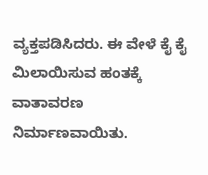ವ್ಯಕ್ತಪಡಿಸಿದರು. ಈ ವೇಳೆ ಕೈ ಕೈ ಮಿಲಾಯಿಸುವ ಹಂತಕ್ಕೆ ವಾತಾವರಣ ನಿರ್ಮಾಣವಾಯಿತು.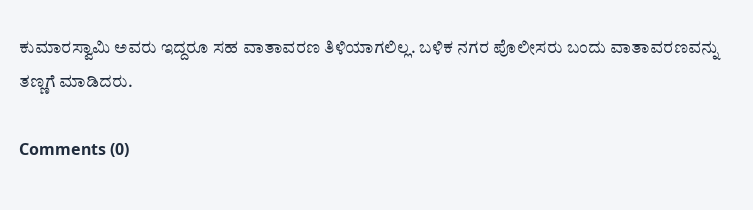ಕುಮಾರಸ್ವಾಮಿ ಅವರು ಇದ್ದರೂ ಸಹ ವಾತಾವರಣ ತಿಳಿಯಾಗಲಿಲ್ಲ. ಬಳಿಕ ನಗರ ಪೊಲೀಸರು ಬಂದು ವಾತಾವರಣವನ್ನು ತಣ್ಣಗೆ ಮಾಡಿದರು.

Comments (0)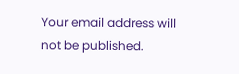Your email address will not be published.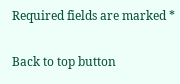Required fields are marked *

Back to top button